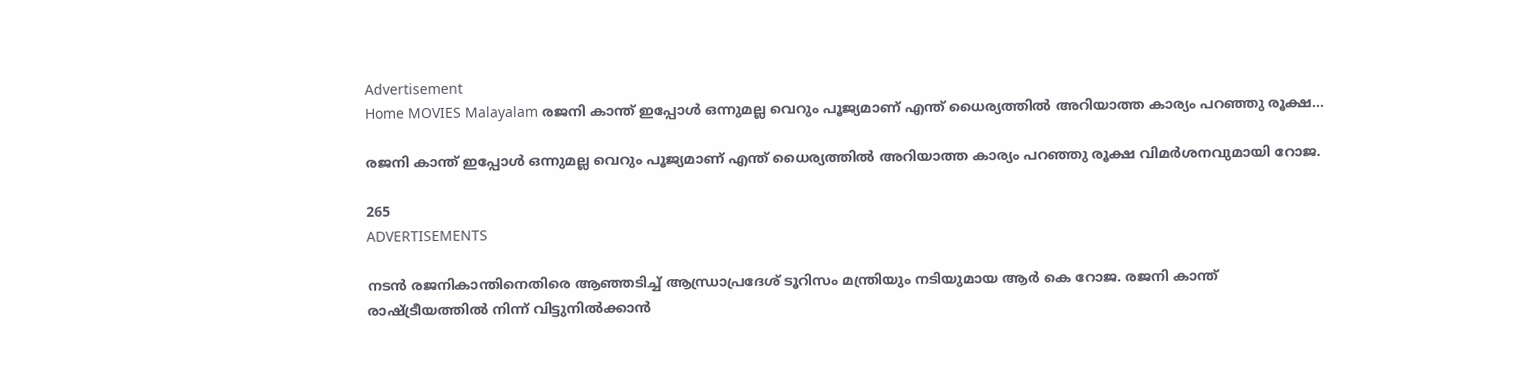Advertisement
Home MOVIES Malayalam രജനി കാന്ത് ഇപ്പോൾ ഒന്നുമല്ല വെറും പൂജ്യമാണ് എന്ത് ധൈര്യത്തിൽ അറിയാത്ത കാര്യം പറഞ്ഞു രൂക്ഷ...

രജനി കാന്ത് ഇപ്പോൾ ഒന്നുമല്ല വെറും പൂജ്യമാണ് എന്ത് ധൈര്യത്തിൽ അറിയാത്ത കാര്യം പറഞ്ഞു രൂക്ഷ വിമർശനവുമായി റോജ.

265
ADVERTISEMENTS

നടൻ രജനികാന്തിനെതിരെ ആഞ്ഞടിച്ച് ആന്ധ്രാപ്രദേശ് ടൂറിസം മന്ത്രിയും നടിയുമായ ആർ കെ റോജ. രജനി കാന്ത് രാഷ്ട്രീയത്തിൽ നിന്ന് വിട്ടുനിൽക്കാൻ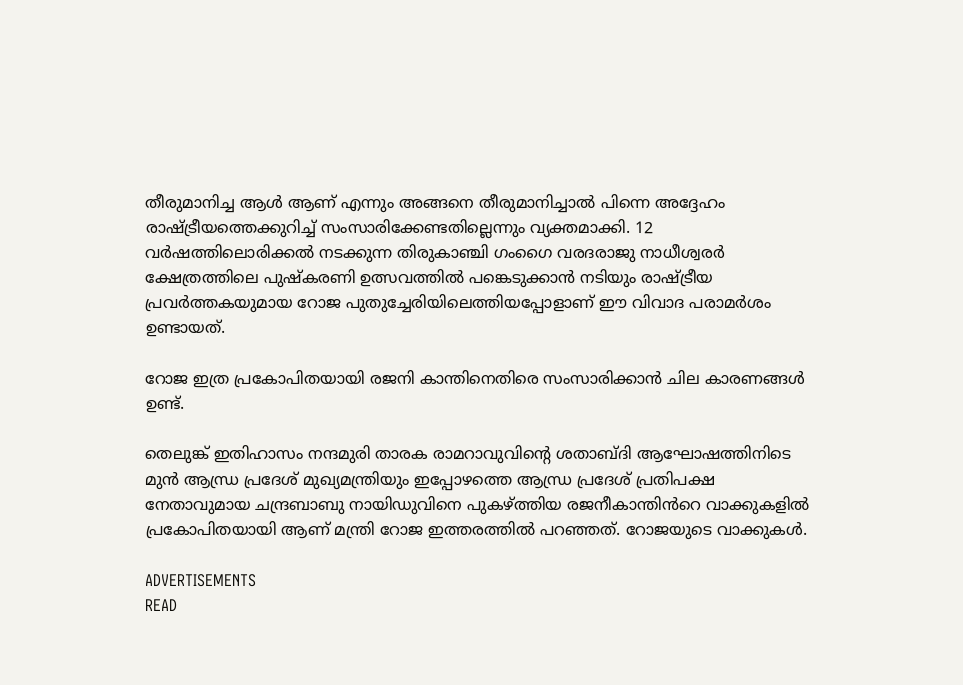തീരുമാനിച്ച ആൾ ആണ് എന്നും അങ്ങനെ തീരുമാനിച്ചാൽ പിന്നെ അദ്ദേഹം രാഷ്ട്രീയത്തെക്കുറിച്ച് സംസാരിക്കേണ്ടതില്ലെന്നും വ്യക്തമാക്കി. 12 വർഷത്തിലൊരിക്കൽ നടക്കുന്ന തിരുകാഞ്ചി ഗംഗൈ വരദരാജു നാധീശ്വരർ ക്ഷേത്രത്തിലെ പുഷ്‌കരണി ഉത്സവത്തിൽ പങ്കെടുക്കാൻ നടിയും രാഷ്ട്രീയ പ്രവർത്തകയുമായ റോജ പുതുച്ചേരിയിലെത്തിയപ്പോളാണ് ഈ വിവാദ പരാമർശം ഉണ്ടായത്.

റോജ ഇത്ര പ്രകോപിതയായി രജനി കാന്തിനെതിരെ സംസാരിക്കാൻ ചില കാരണങ്ങൾ ഉണ്ട്.

തെലുങ്ക് ഇതിഹാസം നന്ദമുരി താരക രാമറാവുവിന്റെ ശതാബ്ദി ആഘോഷത്തിനിടെ മുൻ ആന്ധ്ര പ്രദേശ് മുഖ്യമന്ത്രിയും ഇപ്പോഴത്തെ ആന്ധ്ര പ്രദേശ് പ്രതിപക്ഷ നേതാവുമായ ചന്ദ്രബാബു നായിഡുവിനെ പുകഴ്ത്തിയ രജനീകാന്തിൻറെ വാക്കുകളിൽ പ്രകോപിതയായി ആണ് മന്ത്രി റോജ ഇത്തരത്തിൽ പറഞ്ഞത്. റോജയുടെ വാക്കുകൾ.

ADVERTISEMENTS
READ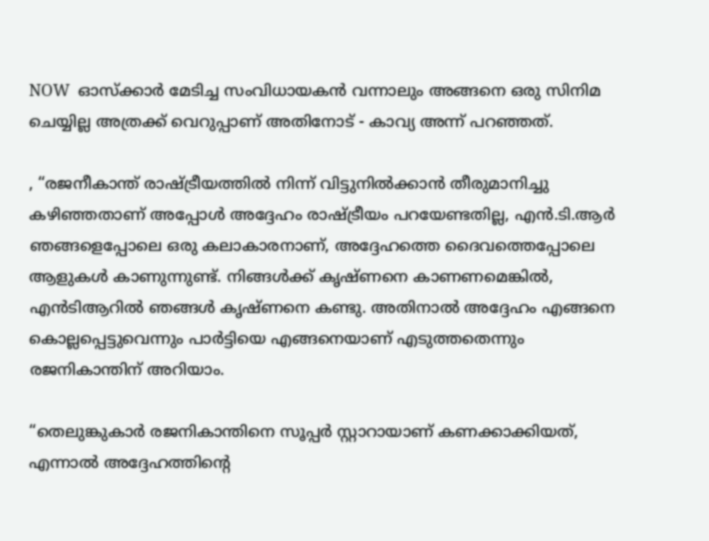NOW  ഓസ്ക്കാര്‍ മേടിച്ച സംവിധായകന്‍ വന്നാലും അങ്ങനെ ഒരു സിനിമ ചെയ്യില്ല അത്രക്ക് വെറുപ്പാണ് അതിനോട് - കാവ്യ അന്ന് പറഞ്ഞത്.

, “രജനീകാന്ത് രാഷ്ട്രീയത്തിൽ നിന്ന് വിട്ടുനിൽക്കാൻ തീരുമാനിച്ചു കഴിഞ്ഞതാണ് അപ്പോൾ അദ്ദേഹം രാഷ്ട്രീയം പറയേണ്ടതില്ല, എൻ.ടി.ആർ ഞങ്ങളെപ്പോലെ ഒരു കലാകാരനാണ്, അദ്ദേഹത്തെ ദൈവത്തെപ്പോലെ ആളുകൾ കാണുന്നുണ്ട്. നിങ്ങൾക്ക് കൃഷ്ണനെ കാണണമെങ്കിൽ, എൻടിആറിൽ ഞങ്ങൾ കൃഷ്‌ണനെ കണ്ടു. അതിനാൽ അദ്ദേഹം എങ്ങനെ കൊല്ലപ്പെട്ടുവെന്നും പാർട്ടിയെ എങ്ങനെയാണ് എടുത്തതെന്നും രജനികാന്തിന് അറിയാം.

“തെലുങ്കുകാർ രജനികാന്തിനെ സൂപ്പർ സ്റ്റാറായാണ് കണക്കാക്കിയത്, എന്നാൽ അദ്ദേഹത്തിന്റെ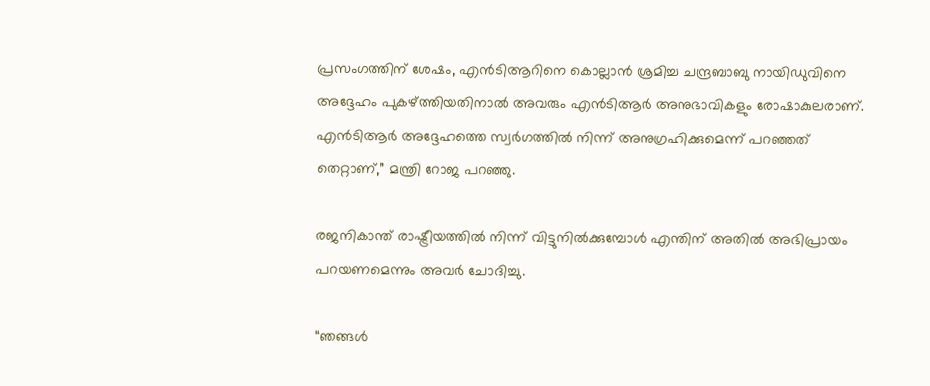പ്രസംഗത്തിന് ശേഷം, എൻടിആറിനെ കൊല്ലാൻ ശ്രമിച്ച ചന്ദ്രബാബു നായിഡുവിനെ അദ്ദേഹം പുകഴ്ത്തിയതിനാൽ അവരും എൻടിആർ അനുഭാവികളും രോഷാകുലരാണ്. എൻടിആർ അദ്ദേഹത്തെ സ്വർഗത്തിൽ നിന്ന് അനുഗ്രഹിക്കുമെന്ന് പറഞ്ഞത് തെറ്റാണ്,” മന്ത്രി റോജ പറഞ്ഞു.

രജനികാന്ത് രാഷ്ട്രീയത്തിൽ നിന്ന് വിട്ടുനിൽക്കുമ്പോൾ എന്തിന് അതിൽ അഭിപ്രായം പറയണമെന്നും അവർ ചോദിച്ചു.

“ഞങ്ങൾ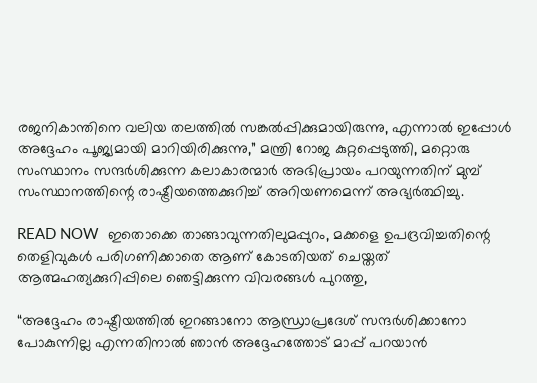രജനികാന്തിനെ വലിയ തലത്തിൽ സങ്കൽപ്പിക്കുമായിരുന്നു, എന്നാൽ ഇപ്പോൾ അദ്ദേഹം പൂജ്യമായി മാറിയിരിക്കുന്നു,” മന്ത്രി റോജ കുറ്റപ്പെടുത്തി, മറ്റൊരു സംസ്ഥാനം സന്ദർശിക്കുന്ന കലാകാരന്മാർ അഭിപ്രായം പറയുന്നതിന് മുമ്പ് സംസ്ഥാനത്തിന്റെ രാഷ്ട്രീയത്തെക്കുറിച്ച് അറിയണമെന്ന് അഭ്യർത്ഥിച്ചു.

READ NOW  ഇതൊക്കെ താങ്ങാവുന്നതിലുമപ്പുറം, മക്കളെ ഉപദ്രവിച്ചതിന്റെ തെളിവുകൾ പരിഗണിക്കാതെ ആണ് കോടതിയത് ചെയ്തത് ആത്മഹത്യക്കുറിപ്പിലെ ഞെട്ടിക്കുന്ന വിവരങ്ങൾ പുറത്തു,

“അദ്ദേഹം രാഷ്ട്രീയത്തിൽ ഇറങ്ങാനോ ആന്ധ്രാപ്രദേശ് സന്ദർശിക്കാനോ പോകുന്നില്ല എന്നതിനാൽ ഞാൻ അദ്ദേഹത്തോട് മാപ്പ് പറയാൻ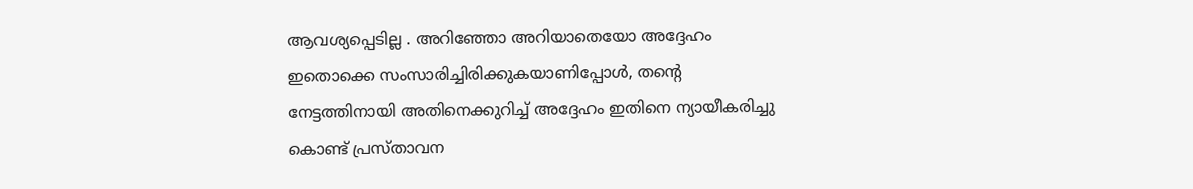ആവശ്യപ്പെടില്ല . അറിഞ്ഞോ അറിയാതെയോ അദ്ദേഹം ഇതൊക്കെ സംസാരിച്ചിരിക്കുകയാണിപ്പോൾ, തന്റെ നേട്ടത്തിനായി അതിനെക്കുറിച്ച് അദ്ദേഹം ഇതിനെ ന്യായീകരിച്ചു കൊണ്ട് പ്രസ്താവന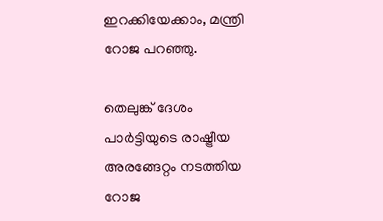ഇറക്കിയേക്കാം, മന്ത്രി റോജ പറഞ്ഞു.

തെലുങ്ക് ദേശം പാർട്ടിയുടെ രാഷ്ട്രീയ അരങ്ങേറ്റം നടത്തിയ റോജ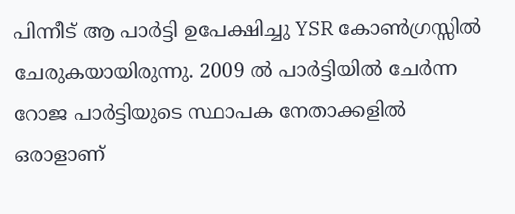പിന്നീട് ആ പാർട്ടി ഉപേക്ഷിച്ചു YSR കോൺഗ്രസ്സിൽ ചേരുകയായിരുന്നു. 2009 ൽ പാർട്ടിയിൽ ചേർന്ന റോജ പാർട്ടിയുടെ സ്ഥാപക നേതാക്കളിൽ ഒരാളാണ്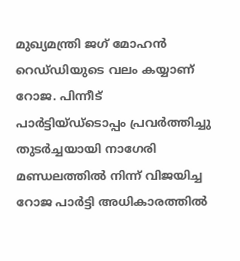മുഖ്യമന്ത്രി ജഗ് മോഹൻ റെഡ്‌ഡിയുടെ വലം കയ്യാണ് റോജ. പിന്നീട് പാർട്ടിയ്ഡ്ടൊപ്പം പ്രവർത്തിച്ചു തുടർച്ചയായി നാഗേരി മണ്ഡലത്തിൽ നിന്ന് വിജയിച്ച റോജ പാർട്ടി അധികാരത്തിൽ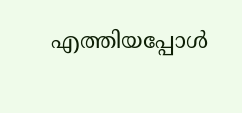എത്തിയപ്പോൾ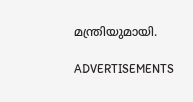മന്ത്രിയുമായി.

ADVERTISEMENTS